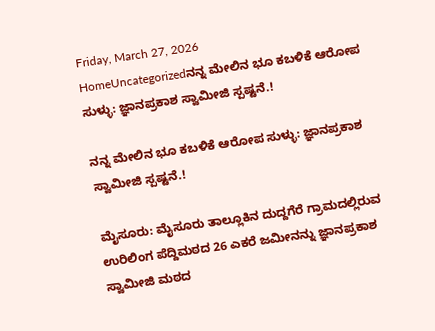Friday, March 27, 2026
HomeUncategorizedನನ್ನ ಮೇಲಿನ ಭೂ ಕಬಳಿಕೆ ಆರೋಪ ಸುಳ್ಳು: ಜ್ಞಾನಪ್ರಕಾಶ ಸ್ವಾಮೀಜಿ ಸ್ಪಷ್ಟನೆ.!

ನನ್ನ ಮೇಲಿನ ಭೂ ಕಬಳಿಕೆ ಆರೋಪ ಸುಳ್ಳು: ಜ್ಞಾನಪ್ರಕಾಶ ಸ್ವಾಮೀಜಿ ಸ್ಪಷ್ಟನೆ.!

ಮೈಸೂರು: ಮೈಸೂರು ತಾಲ್ಲೂಕಿನ ದುದ್ದಗೆರೆ ಗ್ರಾಮದಲ್ಲಿರುವ ಉರಿಲಿಂಗ ಪೆದ್ದಿಮಠದ 26 ಎಕರೆ ಜಮೀನನ್ನು ಜ್ಞಾನಪ್ರಕಾಶ ಸ್ವಾಮೀಜಿ ಮಠದ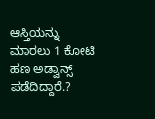ಆಸ್ತಿಯನ್ನು ಮಾರಲು 1 ಕೋಟಿ ಹಣ ಅಡ್ವಾನ್ಸ್ ಪಡೆದಿದ್ದಾರೆ.?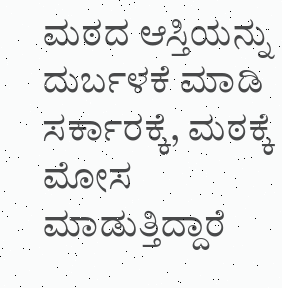ಮಠದ ಆಸ್ತಿಯನ್ನು ದುರ್ಬಳಕೆ ಮಾಡಿ ಸರ್ಕಾರಕ್ಕೆ, ಮಠಕ್ಕೆ ಮೋಸ ಮಾಡುತ್ತಿದ್ದಾರೆ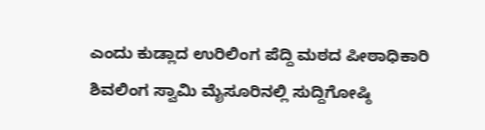ಎಂದು ಕುಡ್ಲಾದ ಉರಿಲಿಂಗ ಪೆದ್ದಿ ಮಠದ ಪೀಠಾಧಿಕಾರಿ ಶಿವಲಿಂಗ ಸ್ವಾಮಿ ಮೈಸೂರಿನಲ್ಲಿ ಸುದ್ದಿಗೋಷ್ಠಿ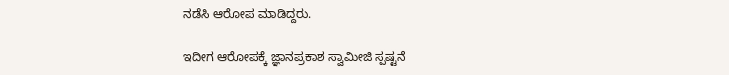ನಡೆಸಿ ಆರೋಪ ಮಾಡಿದ್ದರು.

ಇದೀಗ ಆರೋಪಕ್ಕೆ ಜ್ಞಾನಪ್ರಕಾಶ ಸ್ವಾಮೀಜಿ ಸ್ಪಷ್ಟನೆ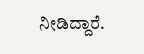ನೀಡಿದ್ದಾರೆ.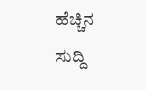ಹೆಚ್ಚಿನ ಸುದ್ದಿ